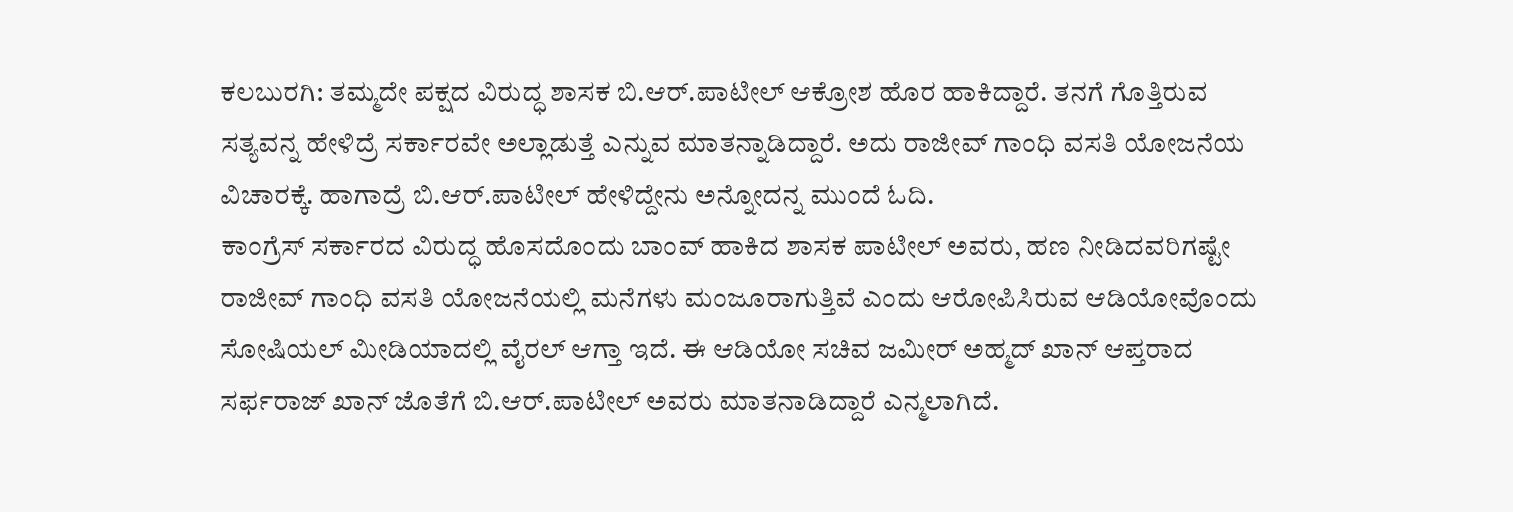ಕಲಬುರಗಿ: ತಮ್ಮದೇ ಪಕ್ಷದ ವಿರುದ್ಧ ಶಾಸಕ ಬಿ.ಆರ್.ಪಾಟೀಲ್ ಆಕ್ರೋಶ ಹೊರ ಹಾಕಿದ್ದಾರೆ. ತನಗೆ ಗೊತ್ತಿರುವ ಸತ್ಯವನ್ನ ಹೇಳಿದ್ರೆ ಸರ್ಕಾರವೇ ಅಲ್ಲಾಡುತ್ತೆ ಎನ್ನುವ ಮಾತನ್ನಾಡಿದ್ದಾರೆ. ಅದು ರಾಜೀವ್ ಗಾಂಧಿ ವಸತಿ ಯೋಜನೆಯ ವಿಚಾರಕ್ಕೆ. ಹಾಗಾದ್ರೆ ಬಿ.ಆರ್.ಪಾಟೀಲ್ ಹೇಳಿದ್ದೇನು ಅನ್ನೋದನ್ನ ಮುಂದೆ ಓದಿ.
ಕಾಂಗ್ರೆಸ್ ಸರ್ಕಾರದ ವಿರುದ್ಧ ಹೊಸದೊಂದು ಬಾಂವ್ ಹಾಕಿದ ಶಾಸಕ ಪಾಟೀಲ್ ಅವರು, ಹಣ ನೀಡಿದವರಿಗಷ್ಟೇ ರಾಜೀವ್ ಗಾಂಧಿ ವಸತಿ ಯೋಜನೆಯಲ್ಲಿ ಮನೆಗಳು ಮಂಜೂರಾಗುತ್ತಿವೆ ಎಂದು ಆರೋಪಿಸಿರುವ ಆಡಿಯೋವೊಂದು ಸೋಷಿಯಲ್ ಮೀಡಿಯಾದಲ್ಲಿ ವೈರಲ್ ಆಗ್ತಾ ಇದೆ. ಈ ಆಡಿಯೋ ಸಚಿವ ಜಮೀರ್ ಅಹ್ಮದ್ ಖಾನ್ ಆಪ್ತರಾದ ಸರ್ಫರಾಜ್ ಖಾನ್ ಜೊತೆಗೆ ಬಿ.ಆರ್.ಪಾಟೀಲ್ ಅವರು ಮಾತನಾಡಿದ್ದಾರೆ ಎನ್ಮಲಾಗಿದೆ.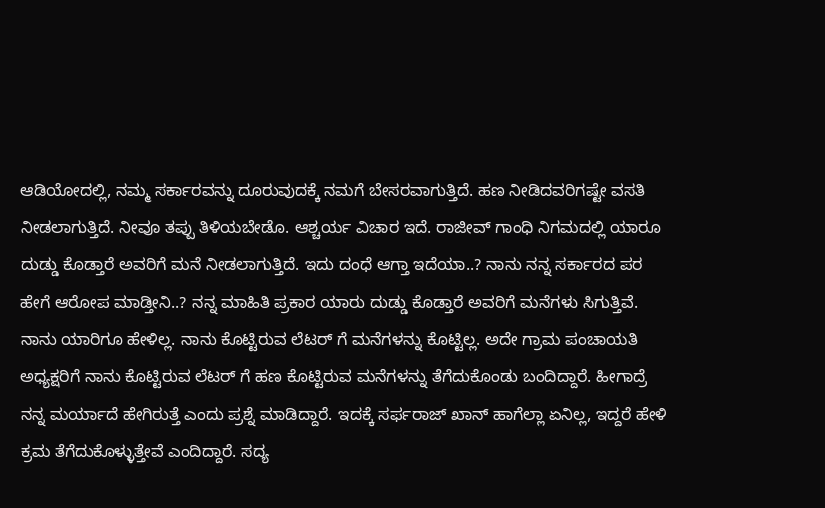ಆಡಿಯೋದಲ್ಲಿ, ನಮ್ಮ ಸರ್ಕಾರವನ್ನು ದೂರುವುದಕ್ಕೆ ನಮಗೆ ಬೇಸರವಾಗುತ್ತಿದೆ. ಹಣ ನೀಡಿದವರಿಗಷ್ಟೇ ವಸತಿ ನೀಡಲಾಗುತ್ತಿದೆ. ನೀವೂ ತಪ್ಪು ತಿಳಿಯಬೇಡೊ. ಆಶ್ಚರ್ಯ ವಿಚಾರ ಇದೆ. ರಾಜೀವ್ ಗಾಂಧಿ ನಿಗಮದಲ್ಲಿ ಯಾರೂ ದುಡ್ಡು ಕೊಡ್ತಾರೆ ಅವರಿಗೆ ಮನೆ ನೀಡಲಾಗುತ್ತಿದೆ. ಇದು ದಂಧೆ ಆಗ್ತಾ ಇದೆಯಾ..? ನಾನು ನನ್ನ ಸರ್ಕಾರದ ಪರ ಹೇಗೆ ಆರೋಪ ಮಾಡ್ತೀನಿ..? ನನ್ನ ಮಾಹಿತಿ ಪ್ರಕಾರ ಯಾರು ದುಡ್ಡು ಕೊಡ್ತಾರೆ ಅವರಿಗೆ ಮನೆಗಳು ಸಿಗುತ್ತಿವೆ. ನಾನು ಯಾರಿಗೂ ಹೇಳಿಲ್ಲ. ನಾನು ಕೊಟ್ಟಿರುವ ಲೆಟರ್ ಗೆ ಮನೆಗಳನ್ನು ಕೊಟ್ಟಿಲ್ಲ. ಅದೇ ಗ್ರಾಮ ಪಂಚಾಯತಿ ಅಧ್ಯಕ್ಷರಿಗೆ ನಾನು ಕೊಟ್ಟಿರುವ ಲೆಟರ್ ಗೆ ಹಣ ಕೊಟ್ಟಿರುವ ಮನೆಗಳನ್ನು ತೆಗೆದುಕೊಂಡು ಬಂದಿದ್ದಾರೆ. ಹೀಗಾದ್ರೆ ನನ್ನ ಮರ್ಯಾದೆ ಹೇಗಿರುತ್ತೆ ಎಂದು ಪ್ರಶ್ನೆ ಮಾಡಿದ್ದಾರೆ. ಇದಕ್ಕೆ ಸರ್ಫರಾಜ್ ಖಾನ್ ಹಾಗೆಲ್ಲಾ ಏನಿಲ್ಲ, ಇದ್ದರೆ ಹೇಳಿ ಕ್ರಮ ತೆಗೆದುಕೊಳ್ಳುತ್ತೇವೆ ಎಂದಿದ್ದಾರೆ. ಸದ್ಯ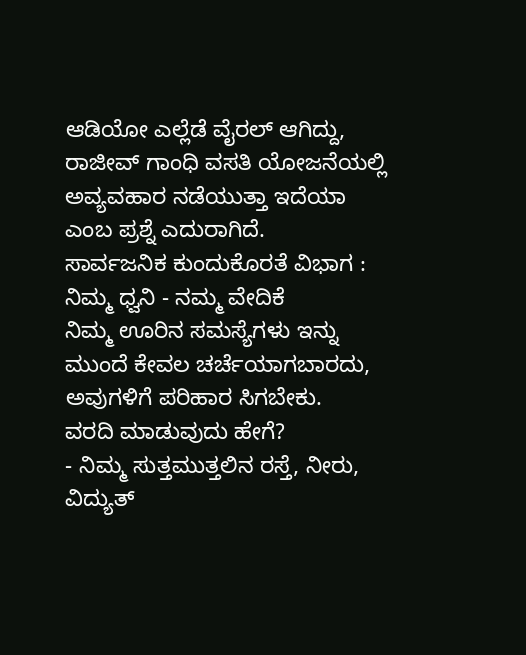ಆಡಿಯೋ ಎಲ್ಲೆಡೆ ವೈರಲ್ ಆಗಿದ್ದು, ರಾಜೀವ್ ಗಾಂಧಿ ವಸತಿ ಯೋಜನೆಯಲ್ಲಿ ಅವ್ಯವಹಾರ ನಡೆಯುತ್ತಾ ಇದೆಯಾ ಎಂಬ ಪ್ರಶ್ನೆ ಎದುರಾಗಿದೆ.
ಸಾರ್ವಜನಿಕ ಕುಂದುಕೊರತೆ ವಿಭಾಗ : ನಿಮ್ಮ ಧ್ವನಿ - ನಮ್ಮ ವೇದಿಕೆ
ನಿಮ್ಮ ಊರಿನ ಸಮಸ್ಯೆಗಳು ಇನ್ನು ಮುಂದೆ ಕೇವಲ ಚರ್ಚೆಯಾಗಬಾರದು, ಅವುಗಳಿಗೆ ಪರಿಹಾರ ಸಿಗಬೇಕು.
ವರದಿ ಮಾಡುವುದು ಹೇಗೆ?
- ನಿಮ್ಮ ಸುತ್ತಮುತ್ತಲಿನ ರಸ್ತೆ, ನೀರು, ವಿದ್ಯುತ್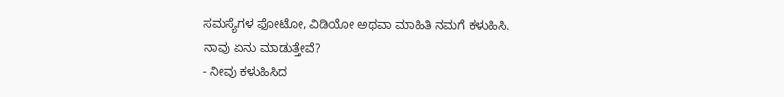ಸಮಸ್ಯೆಗಳ ಫೋಟೋ, ವಿಡಿಯೋ ಅಥವಾ ಮಾಹಿತಿ ನಮಗೆ ಕಳುಹಿಸಿ.
ನಾವು ಏನು ಮಾಡುತ್ತೇವೆ?
- ನೀವು ಕಳುಹಿಸಿದ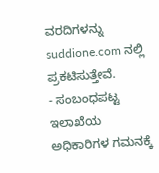ವರದಿಗಳನ್ನು suddione.com ನಲ್ಲಿ ಪ್ರಕಟಿಸುತ್ತೇವೆ.
- ಸಂಬಂಧಪಟ್ಟ ಇಲಾಖೆಯ ಅಧಿಕಾರಿಗಳ ಗಮನಕ್ಕೆ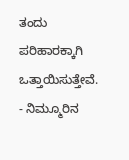ತಂದು ಪರಿಹಾರಕ್ಕಾಗಿ ಒತ್ತಾಯಿಸುತ್ತೇವೆ.
- ನಿಮ್ಮೂರಿನ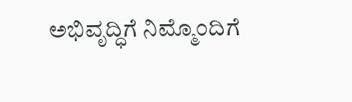ಅಭಿವೃದ್ಧಿಗೆ ನಿಮ್ಮೊಂದಿಗೆ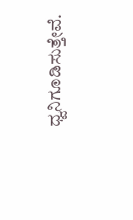ಧ್ವನಿಗೂಡಿಸುತ್ತೇವೆ.